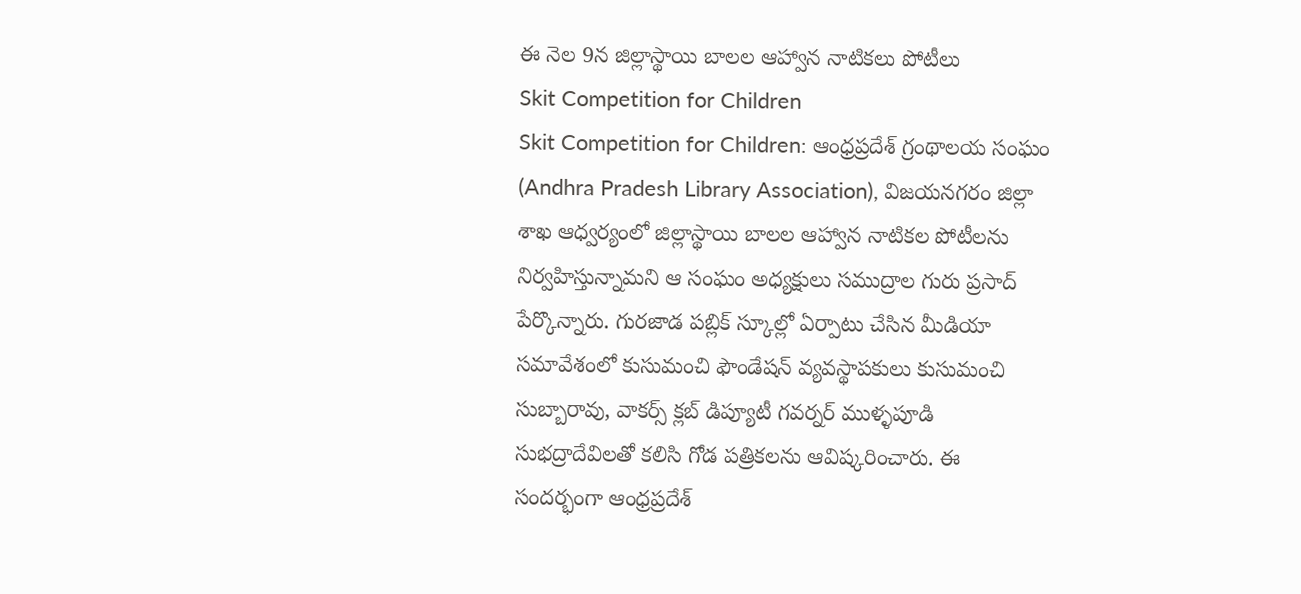ఈ నెల 9న జిల్లాస్థాయి బాలల ఆహ్వాన నాటికలు పోటీలు
Skit Competition for Children
Skit Competition for Children: ఆంధ్రప్రదేశ్ గ్రంథాలయ సంఘం (Andhra Pradesh Library Association), విజయనగరం జిల్లా శాఖ ఆధ్వర్యంలో జిల్లాస్థాయి బాలల ఆహ్వాన నాటికల పోటీలను నిర్వహిస్తున్నామని ఆ సంఘం అధ్యక్షులు సముద్రాల గురు ప్రసాద్ పేర్కొన్నారు. గురజాడ పబ్లిక్ స్కూల్లో ఏర్పాటు చేసిన మీడియా సమావేశంలో కుసుమంచి ఫౌండేషన్ వ్యవస్థాపకులు కుసుమంచి సుబ్బారావు, వాకర్స్ క్లబ్ డిప్యూటీ గవర్నర్ ముళ్ళపూడి సుభద్రాదేవిలతో కలిసి గోడ పత్రికలను ఆవిష్కరించారు. ఈ సందర్భంగా ఆంధ్రప్రదేశ్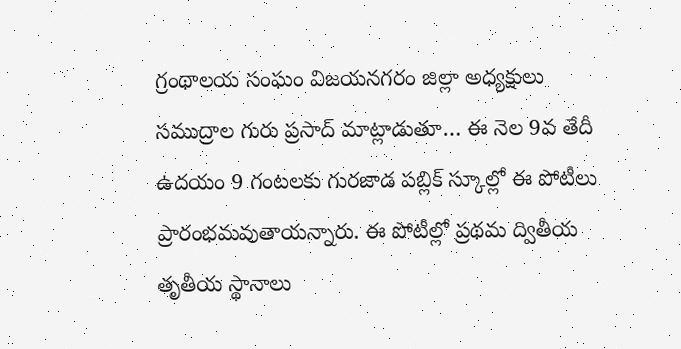గ్రంథాలయ సంఘం విజయనగరం జిల్లా అధ్యక్షులు సముద్రాల గురు ప్రసాద్ మాట్లాడుతూ… ఈ నెల 9వ తేదీ ఉదయం 9 గంటలకు గురజాడ పబ్లిక్ స్కూల్లో ఈ పోటీలు ప్రారంభమవుతాయన్నారు. ఈ పోటీల్లో ప్రథమ ద్వితీయ తృతీయ స్థానాలు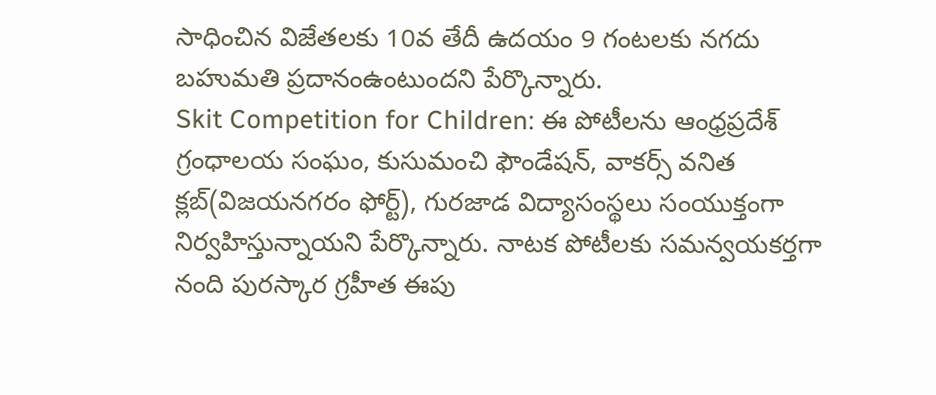సాధించిన విజేతలకు 10వ తేదీ ఉదయం 9 గంటలకు నగదు బహుమతి ప్రదానంఉంటుందని పేర్కొన్నారు.
Skit Competition for Children: ఈ పోటీలను ఆంధ్రప్రదేశ్ గ్రంధాలయ సంఘం, కుసుమంచి ఫౌండేషన్, వాకర్స్ వనిత క్లబ్(విజయనగరం ఫోర్ట్), గురజాడ విద్యాసంస్థలు సంయుక్తంగా నిర్వహిస్తున్నాయని పేర్కొన్నారు. నాటక పోటీలకు సమన్వయకర్తగా నంది పురస్కార గ్రహీత ఈపు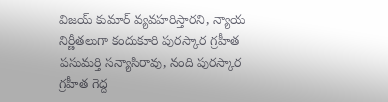విజయ్ కుమార్ వ్యవహరిస్తారని, న్యాయ నిర్ణీతలుగా కందుకూరి పురస్కార గ్రహీత పసుమర్తి సన్యాసిరావు, నంది పురస్కార గ్రహీత గెద్ద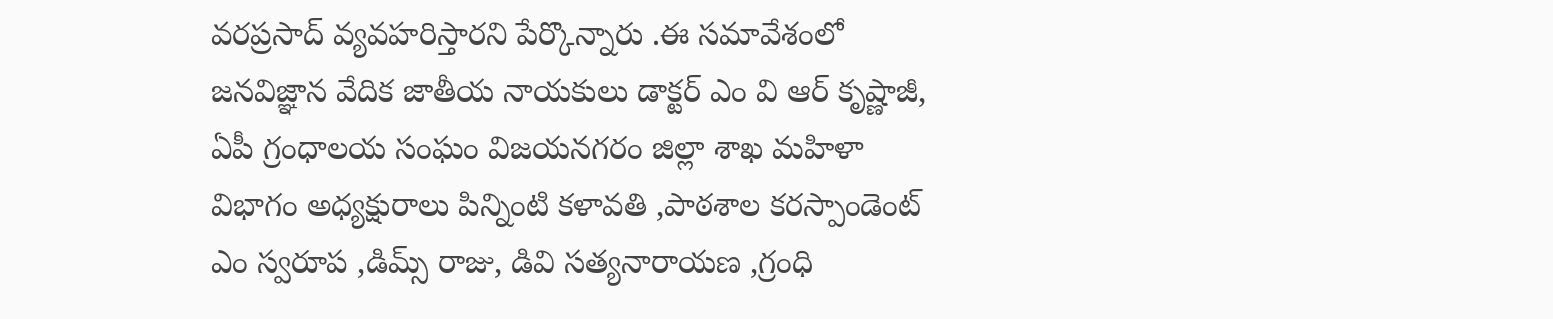వరప్రసాద్ వ్యవహరిస్తారని పేర్కొన్నారు .ఈ సమావేశంలో జనవిజ్ఞాన వేదిక జాతీయ నాయకులు డాక్టర్ ఎం వి ఆర్ కృష్ణాజీ, ఏపీ గ్రంధాలయ సంఘం విజయనగరం జిల్లా శాఖ మహిళా విభాగం అధ్యక్షురాలు పిన్నింటి కళావతి ,పాఠశాల కరస్పాండెంట్ ఎం స్వరూప ,డిమ్స్ రాజు, డివి సత్యనారాయణ ,గ్రంధి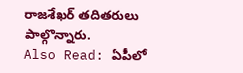రాజశేఖర్ తదితరులు పాల్గొన్నారు.
Also Read: ఏపీలో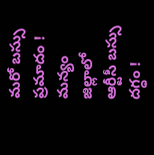మరో బస్సు ప్రమాదం ! మన్యం జిల్లాలో ఆర్టీసీ బస్సు దగ్ధం !